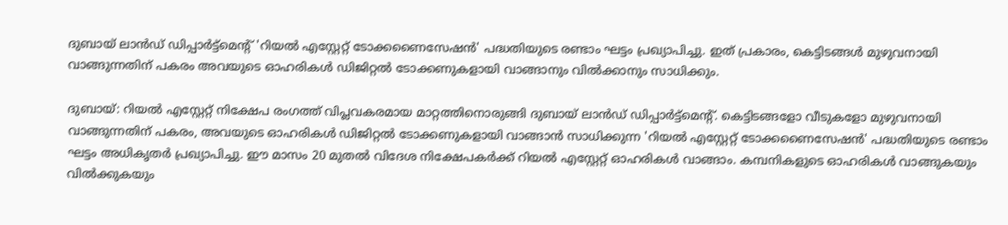ദുബായ് ലാൻഡ് ഡിപ്പാർട്ട്‌മെന്റ് 'റിയൽ എസ്റ്റേറ്റ് ടോക്കണൈസേഷൻ' പദ്ധതിയുടെ രണ്ടാം ഘട്ടം പ്രഖ്യാപിച്ചു. ഇത് പ്രകാരം, കെട്ടിടങ്ങൾ മുഴുവനായി വാങ്ങുന്നതിന് പകരം അവയുടെ ഓഹരികൾ ഡിജിറ്റൽ ടോക്കണുകളായി വാങ്ങാനും വിൽക്കാനും സാധിക്കും.

ദുബായ്: റിയൽ എസ്റ്റേറ്റ് നിക്ഷേപ രംഗത്ത് വിപ്ലവകരമായ മാറ്റത്തിനൊരുങ്ങി ദുബായ് ലാൻഡ് ഡിപ്പാർട്ട്‌മെന്റ്. കെട്ടിടങ്ങളോ വീടുകളോ മുഴുവനായി വാങ്ങുന്നതിന് പകരം, അവയുടെ ഓഹരികൾ ഡിജിറ്റൽ ടോക്കണുകളായി വാങ്ങാൻ സാധിക്കുന്ന 'റിയൽ എസ്റ്റേറ്റ് ടോക്കണൈസേഷൻ' പദ്ധതിയുടെ രണ്ടാം ഘട്ടം അധികൃതർ പ്രഖ്യാപിച്ചു. ഈ മാസം 20 മുതൽ വിദേശ നിക്ഷേപകർക്ക് റിയൽ എസ്റ്റേറ്റ് ഓഹരികൾ വാങ്ങാം. കമ്പനികളുടെ ഓഹരികൾ വാങ്ങുകയും വിൽക്കുകയും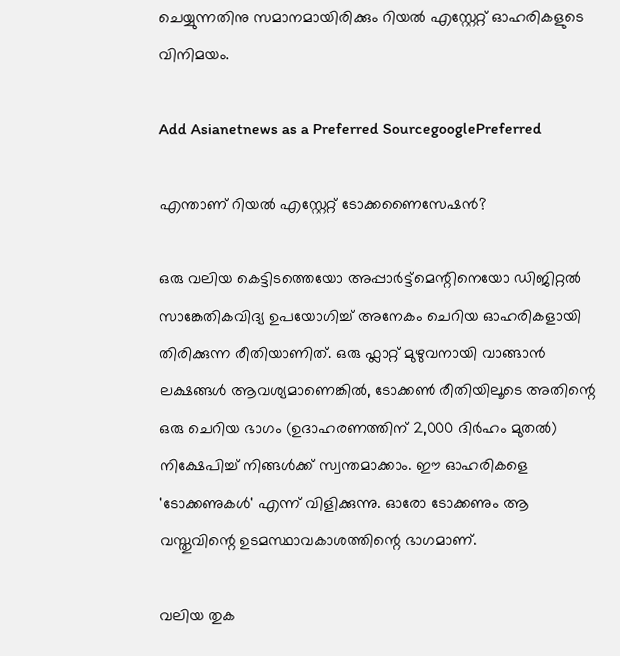ചെയ്യുന്നതിനു സമാനമായിരിക്കും റിയൽ എസ്റ്റേറ്റ് ഓഹരികളുടെ വിനിമയം.

Add Asianetnews as a Preferred SourcegooglePreferred

എന്താണ് റിയൽ എസ്റ്റേറ്റ് ടോക്കണൈസേഷൻ?

ഒരു വലിയ കെട്ടിടത്തെയോ അപ്പാർട്ട്മെന്റിനെയോ ഡിജിറ്റൽ സാങ്കേതികവിദ്യ ഉപയോഗിച്ച് അനേകം ചെറിയ ഓഹരികളായി തിരിക്കുന്ന രീതിയാണിത്. ഒരു ഫ്ലാറ്റ് മുഴുവനായി വാങ്ങാൻ ലക്ഷങ്ങൾ ആവശ്യമാണെങ്കിൽ, ടോക്കൺ രീതിയിലൂടെ അതിന്റെ ഒരു ചെറിയ ഭാഗം (ഉദാഹരണത്തിന് 2,000 ദിർഹം മുതൽ) നിക്ഷേപിച്ച് നിങ്ങൾക്ക് സ്വന്തമാക്കാം. ഈ ഓഹരികളെ 'ടോക്കണുകൾ' എന്ന് വിളിക്കുന്നു. ഓരോ ടോക്കണും ആ വസ്തുവിന്റെ ഉടമസ്ഥാവകാശത്തിന്റെ ഭാഗമാണ്.

വലിയ തുക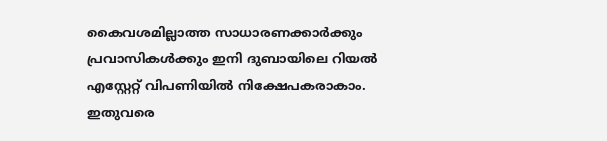കൈവശമില്ലാത്ത സാധാരണക്കാർക്കും പ്രവാസികൾക്കും ഇനി ദുബായിലെ റിയൽ എസ്റ്റേറ്റ് വിപണിയിൽ നിക്ഷേപകരാകാം. ഇതുവരെ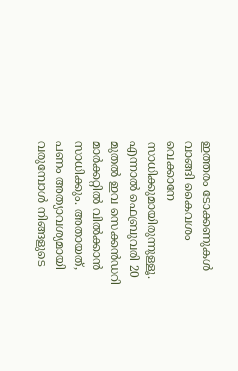ഇത്തരം ടോക്കണുകൾ വാങ്ങി കൈവശം വെക്കാനേ സാധിക്കുമായിരുന്നുള്ളൂ. എന്നാൽ ഫെബ്രുവരി 20 മുതൽ ഇവ സെക്കൻഡറി മാർക്കറ്റിൽ വിൽക്കാൻ സാധിക്കും. അതായത്, പണം അത്യാവശ്യമായി വരുമ്പോൾ നിങ്ങളുടെ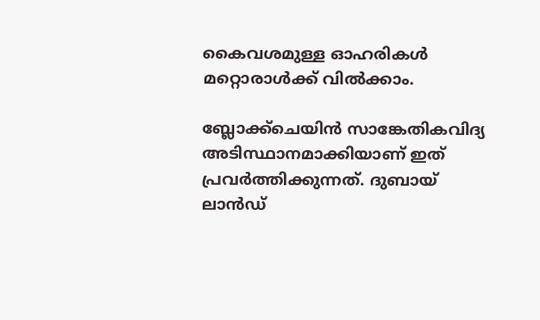കൈവശമുള്ള ഓഹരികൾ മറ്റൊരാൾക്ക് വിൽക്കാം.

ബ്ലോക്ക്ചെയിൻ സാങ്കേതികവിദ്യ അടിസ്ഥാനമാക്കിയാണ് ഇത് പ്രവർത്തിക്കുന്നത്. ദുബായ് ലാൻഡ്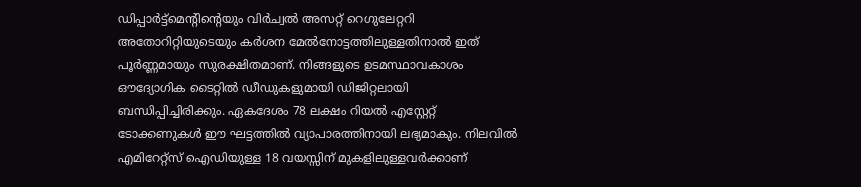ഡിപ്പാർട്ട്‌മെന്റിന്റെയും വിർച്വൽ അസറ്റ് റെഗുലേറ്ററി അതോറിറ്റിയുടെയും കർശന മേൽനോട്ടത്തിലുള്ളതിനാൽ ഇത് പൂർണ്ണമായും സുരക്ഷിതമാണ്. നിങ്ങളുടെ ഉടമസ്ഥാവകാശം ഔദ്യോഗിക ടൈറ്റിൽ ഡീഡുകളുമായി ഡിജിറ്റലായി ബന്ധിപ്പിച്ചിരിക്കും. ഏകദേശം 78 ലക്ഷം റിയൽ എസ്റ്റേറ്റ് ടോക്കണുകൾ ഈ ഘട്ടത്തിൽ വ്യാപാരത്തിനായി ലഭ്യമാകും. നിലവിൽ എമിറേറ്റ്‌സ് ഐഡിയുള്ള 18 വയസ്സിന് മുകളിലുള്ളവർക്കാണ്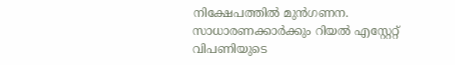നിക്ഷേപത്തിൽ മുൻഗണന. സാധാരണക്കാർക്കും റിയൽ എസ്റ്റേറ്റ് വിപണിയുടെ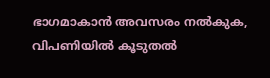ഭാഗമാകാൻ അവസരം നൽകുക, വിപണിയിൽ കൂടുതൽ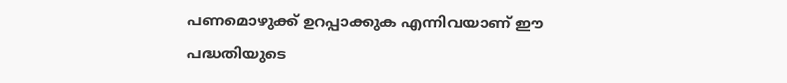പണമൊഴുക്ക് ഉറപ്പാക്കുക എന്നിവയാണ് ഈ പദ്ധതിയുടെ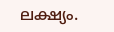ലക്ഷ്യം.